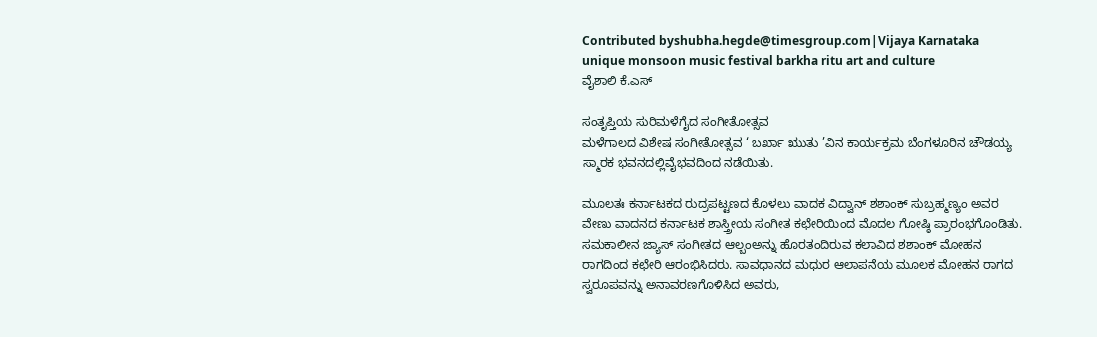Contributed byshubha.hegde@timesgroup.com|Vijaya Karnataka
unique monsoon music festival barkha ritu art and culture
ವೈಶಾಲಿ ಕೆ.ಎಸ್

ಸಂತೃಪ್ತಿಯ ಸುರಿಮಳೆಗೈದ ಸಂಗೀತೋತ್ಸವ
ಮಳೆಗಾಲದ ವಿಶೇಷ ಸಂಗೀತೋತ್ಸವ ‘ ಬರ್ಖಾ ಋುತು ’ವಿನ ಕಾರ್ಯಕ್ರಮ ಬೆಂಗಳೂರಿನ ಚೌಡಯ್ಯ ಸ್ಮಾರಕ ಭವನದಲ್ಲಿವೈಭವದಿಂದ ನಡೆಯಿತು.

ಮೂಲತಃ ಕರ್ನಾಟಕದ ರುದ್ರಪಟ್ಟಣದ ಕೊಳಲು ವಾದಕ ವಿದ್ವಾನ್ ಶಶಾಂಕ್ ಸುಬ್ರಹ್ಮಣ್ಯಂ ಅವರ ವೇಣು ವಾದನದ ಕರ್ನಾಟಕ ಶಾಸ್ತ್ರೀಯ ಸಂಗೀತ ಕಛೇರಿಯಿಂದ ಮೊದಲ ಗೋಷ್ಠಿ ಪ್ರಾರಂಭಗೊಂಡಿತು. ಸಮಕಾಲೀನ ಜ್ಯಾಸ್ ಸಂಗೀತದ ಆಲ್ಬಂಅನ್ನು ಹೊರತಂದಿರುವ ಕಲಾವಿದ ಶಶಾಂಕ್ ಮೋಹನ ರಾಗದಿಂದ ಕಛೇರಿ ಆರಂಭಿಸಿದರು. ಸಾವಧಾನದ ಮಧುರ ಆಲಾಪನೆಯ ಮೂಲಕ ಮೋಹನ ರಾಗದ ಸ್ವರೂಪವನ್ನು ಅನಾವರಣಗೊಳಿಸಿದ ಅವರು,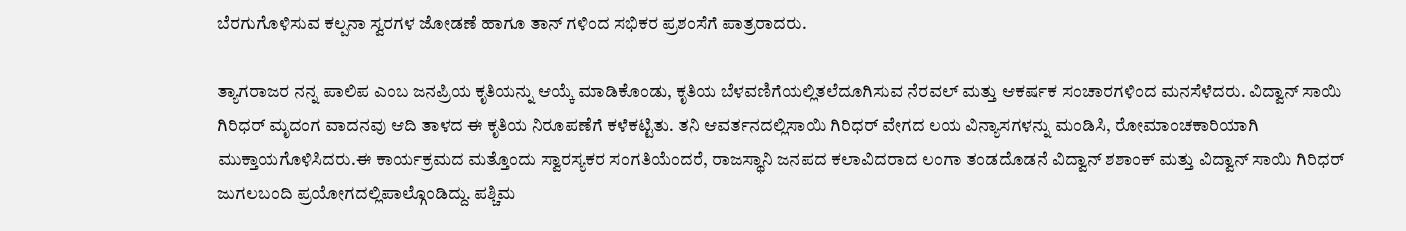ಬೆರಗುಗೊಳಿಸುವ ಕಲ್ಪನಾ ಸ್ವರಗಳ ಜೋಡಣೆ ಹಾಗೂ ತಾನ್ ಗಳಿಂದ ಸಭಿಕರ ಪ್ರಶಂಸೆಗೆ ಪಾತ್ರರಾದರು.

ತ್ಯಾಗರಾಜರ ನನ್ನ ಪಾಲಿಪ ಎಂಬ ಜನಪ್ರಿಯ ಕೃತಿಯನ್ನು ಆಯ್ಕೆ ಮಾಡಿಕೊಂಡು, ಕೃತಿಯ ಬೆಳವಣಿಗೆಯಲ್ಲಿತಲೆದೂಗಿಸುವ ನೆರವಲ್ ಮತ್ತು ಆಕರ್ಷಕ ಸಂಚಾರಗಳಿಂದ ಮನಸೆಳೆದರು. ವಿದ್ವಾನ್ ಸಾಯಿ ಗಿರಿಧರ್ ಮೃದಂಗ ವಾದನವು ಆದಿ ತಾಳದ ಈ ಕೃತಿಯ ನಿರೂಪಣೆಗೆ ಕಳೆಕಟ್ಟಿತು. ತನಿ ಆವರ್ತನದಲ್ಲಿಸಾಯಿ ಗಿರಿಧರ್ ವೇಗದ ಲಯ ವಿನ್ಯಾಸಗಳನ್ನು ಮಂಡಿಸಿ, ರೋಮಾಂಚಕಾರಿಯಾಗಿ ಮುಕ್ತಾಯಗೊಳಿಸಿದರು.ಈ ಕಾರ್ಯಕ್ರಮದ ಮತ್ತೊಂದು ಸ್ವಾರಸ್ಯಕರ ಸಂಗತಿಯೆಂದರೆ, ರಾಜಸ್ಥಾನಿ ಜನಪದ ಕಲಾವಿದರಾದ ಲಂಗಾ ತಂಡದೊಡನೆ ವಿದ್ವಾನ್ ಶಶಾಂಕ್ ಮತ್ತು ವಿದ್ವಾನ್ ಸಾಯಿ ಗಿರಿಧರ್ ಜುಗಲಬಂದಿ ಪ್ರಯೋಗದಲ್ಲಿಪಾಲ್ಗೊಂಡಿದ್ದು. ಪಶ್ಚಿಮ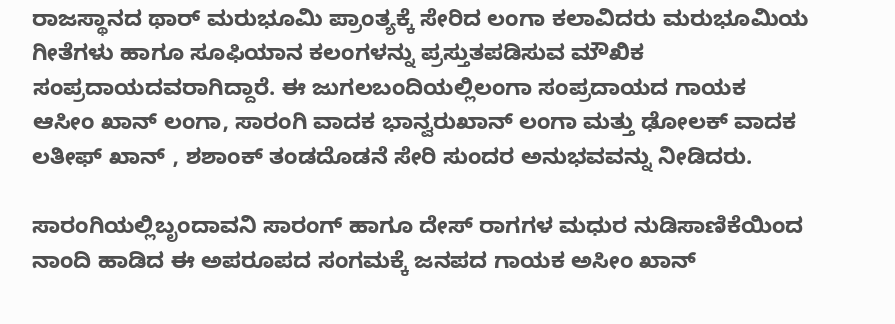ರಾಜಸ್ಥಾನದ ಥಾರ್ ಮರುಭೂಮಿ ಪ್ರಾಂತ್ಯಕ್ಕೆ ಸೇರಿದ ಲಂಗಾ ಕಲಾವಿದರು ಮರುಭೂಮಿಯ ಗೀತೆಗಳು ಹಾಗೂ ಸೂಫಿಯಾನ ಕಲಂಗಳನ್ನು ಪ್ರಸ್ತುತಪಡಿಸುವ ಮೌಖಿಕ ಸಂಪ್ರದಾಯದವರಾಗಿದ್ದಾರೆ. ಈ ಜುಗಲಬಂದಿಯಲ್ಲಿಲಂಗಾ ಸಂಪ್ರದಾಯದ ಗಾಯಕ ಆಸೀಂ ಖಾನ್ ಲಂಗಾ, ಸಾರಂಗಿ ವಾದಕ ಭಾನ್ವರುಖಾನ್ ಲಂಗಾ ಮತ್ತು ಢೋಲಕ್ ವಾದಕ ಲತೀಫ್ ಖಾನ್ , ಶಶಾಂಕ್ ತಂಡದೊಡನೆ ಸೇರಿ ಸುಂದರ ಅನುಭವವನ್ನು ನೀಡಿದರು.

ಸಾರಂಗಿಯಲ್ಲಿಬೃಂದಾವನಿ ಸಾರಂಗ್ ಹಾಗೂ ದೇಸ್ ರಾಗಗಳ ಮಧುರ ನುಡಿಸಾಣಿಕೆಯಿಂದ ನಾಂದಿ ಹಾಡಿದ ಈ ಅಪರೂಪದ ಸಂಗಮಕ್ಕೆ ಜನಪದ ಗಾಯಕ ಅಸೀಂ ಖಾನ್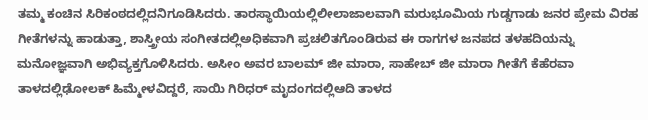ತಮ್ಮ ಕಂಚಿನ ಸಿರಿಕಂಠದಲ್ಲಿದನಿಗೂಡಿಸಿದರು. ತಾರಸ್ಥಾಯಿಯಲ್ಲಿಲೀಲಾಜಾಲವಾಗಿ ಮರುಭೂಮಿಯ ಗುಡ್ಡಗಾಡು ಜನರ ಪ್ರೇಮ ವಿರಹ ಗೀತೆಗಳನ್ನು ಹಾಡುತ್ತಾ, ಶಾಸ್ತ್ರೀಯ ಸಂಗೀತದಲ್ಲಿಅಧಿಕವಾಗಿ ಪ್ರಚಲಿತಗೊಂಡಿರುವ ಈ ರಾಗಗಳ ಜನಪದ ತಳಹದಿಯನ್ನು ಮನೋಜ್ಞವಾಗಿ ಅಭಿವ್ಯಕ್ತಗೊಳಿಸಿದರು. ಅಸೀಂ ಅವರ ಬಾಲಮ್ ಜೀ ಮಾರಾ, ಸಾಹೇಬ್ ಜೀ ಮಾರಾ ಗೀತೆಗೆ ಕೆಹೆರವಾ ತಾಳದಲ್ಲಿಢೋಲಕ್ ಹಿಮ್ಮೇಳವಿದ್ದರೆ, ಸಾಯಿ ಗಿರಿಧರ್ ಮೃದಂಗದಲ್ಲಿಆದಿ ತಾಳದ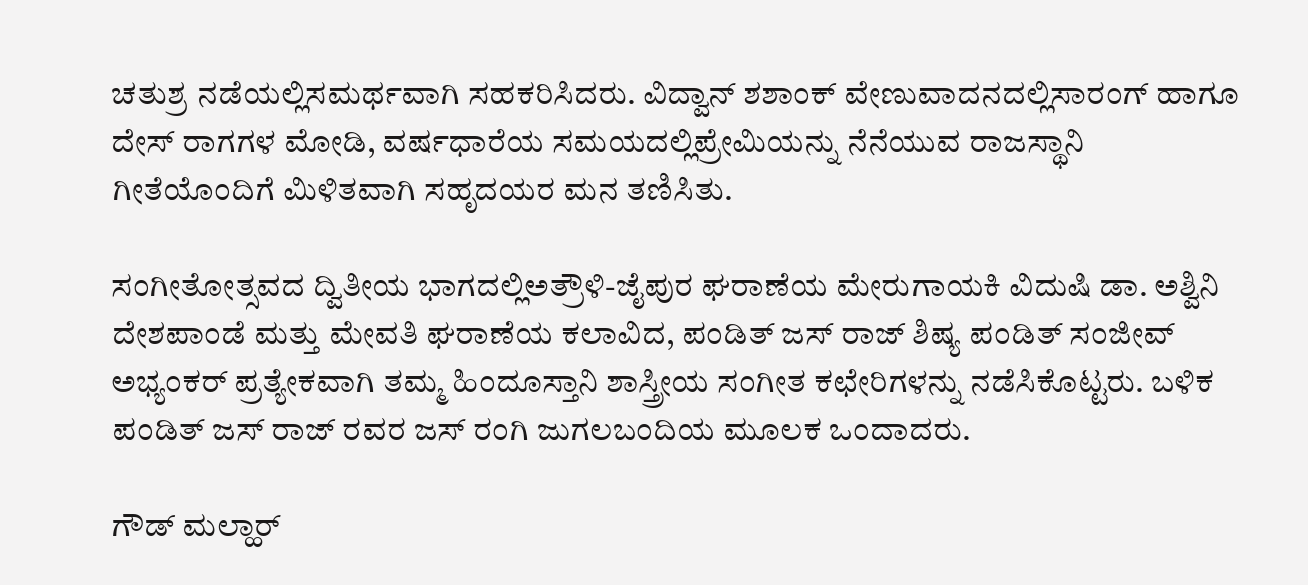ಚತುಶ್ರ ನಡೆಯಲ್ಲಿಸಮರ್ಥವಾಗಿ ಸಹಕರಿಸಿದರು. ವಿದ್ವಾನ್ ಶಶಾಂಕ್ ವೇಣುವಾದನದಲ್ಲಿಸಾರಂಗ್ ಹಾಗೂ ದೇಸ್ ರಾಗಗಳ ಮೋಡಿ, ವರ್ಷಧಾರೆಯ ಸಮಯದಲ್ಲಿಪ್ರೇಮಿಯನ್ನು ನೆನೆಯುವ ರಾಜಸ್ಥಾನಿ ಗೀತೆಯೊಂದಿಗೆ ಮಿಳಿತವಾಗಿ ಸಹೃದಯರ ಮನ ತಣಿಸಿತು.

ಸಂಗೀತೋತ್ಸವದ ದ್ವಿತೀಯ ಭಾಗದಲ್ಲಿಅತ್ರೌಳಿ-ಜೈಪುರ ಘರಾಣೆಯ ಮೇರುಗಾಯಕಿ ವಿದುಷಿ ಡಾ. ಅಶ್ವಿನಿ ದೇಶಪಾಂಡೆ ಮತ್ತು ಮೇವತಿ ಘರಾಣೆಯ ಕಲಾವಿದ, ಪಂಡಿತ್ ಜಸ್ ರಾಜ್ ಶಿಷ್ಯ ಪಂಡಿತ್ ಸಂಜೀವ್ ಅಭ್ಯಂಕರ್ ಪ್ರತ್ಯೇಕವಾಗಿ ತಮ್ಮ ಹಿಂದೂಸ್ತಾನಿ ಶಾಸ್ತ್ರೀಯ ಸಂಗೀತ ಕಛೇರಿಗಳನ್ನು ನಡೆಸಿಕೊಟ್ಟರು. ಬಳಿಕ ಪಂಡಿತ್ ಜಸ್ ರಾಜ್ ರವರ ಜಸ್ ರಂಗಿ ಜುಗಲಬಂದಿಯ ಮೂಲಕ ಒಂದಾದರು.

ಗೌಡ್ ಮಲ್ಹಾರ್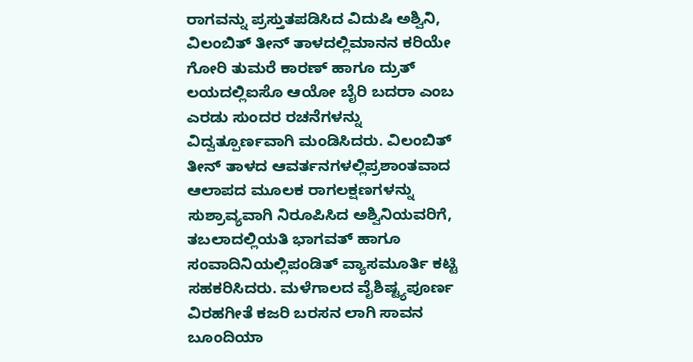ರಾಗವನ್ನು ಪ್ರಸ್ತುತಪಡಿಸಿದ ವಿದುಷಿ ಅಶ್ವಿನಿ, ವಿಲಂಬಿತ್ ತೀನ್ ತಾಳದಲ್ಲಿಮಾನನ ಕರಿಯೇ ಗೋರಿ ತುಮರೆ ಕಾರಣ್ ಹಾಗೂ ದ್ರುತ್ ಲಯದಲ್ಲಿಐಸೊ ಆಯೋ ಬೈರಿ ಬದರಾ ಎಂಬ ಎರಡು ಸುಂದರ ರಚನೆಗಳನ್ನು ವಿದ್ವತ್ಪೂರ್ಣವಾಗಿ ಮಂಡಿಸಿದರು. ವಿಲಂಬಿತ್ ತೀನ್ ತಾಳದ ಆವರ್ತನಗಳಲ್ಲಿಪ್ರಶಾಂತವಾದ ಆಲಾಪದ ಮೂಲಕ ರಾಗಲಕ್ಷಣಗಳನ್ನು ಸುಶ್ರಾವ್ಯವಾಗಿ ನಿರೂಪಿಸಿದ ಅಶ್ವಿನಿಯವರಿಗೆ, ತಬಲಾದಲ್ಲಿಯತಿ ಭಾಗವತ್ ಹಾಗೂ ಸಂವಾದಿನಿಯಲ್ಲಿಪಂಡಿತ್ ವ್ಯಾಸಮೂರ್ತಿ ಕಟ್ಟಿ ಸಹಕರಿಸಿದರು. ಮಳೆಗಾಲದ ವೈಶಿಷ್ಟ್ಯಪೂರ್ಣ ವಿರಹಗೀತೆ ಕಜರಿ ಬರಸನ ಲಾಗಿ ಸಾವನ ಬೂಂದಿಯಾ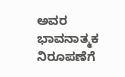ಅವರ ಭಾವನಾತ್ಮಕ ನಿರೂಪಣೆಗೆ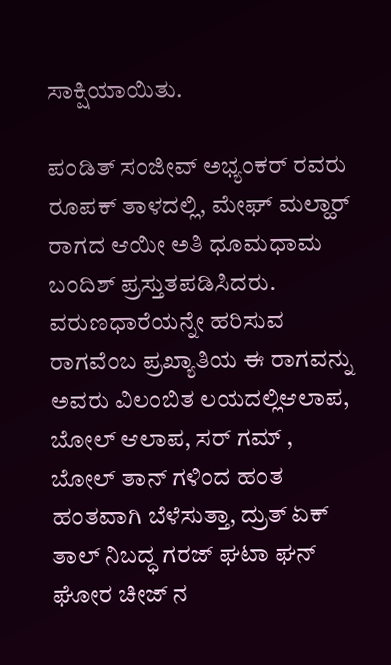ಸಾಕ್ಷಿಯಾಯಿತು.

ಪಂಡಿತ್ ಸಂಜೀವ್ ಅಭ್ಯಂಕರ್ ರವರು ರೂಪಕ್ ತಾಳದಲ್ಲಿ, ಮೇಘ್ ಮಲ್ಹಾರ್ ರಾಗದ ಆಯೀ ಅತಿ ಧೂಮಧಾಮ ಬಂದಿಶ್ ಪ್ರಸ್ತುತಪಡಿಸಿದರು. ವರುಣಧಾರೆಯನ್ನೇ ಹರಿಸುವ ರಾಗವೆಂಬ ಪ್ರಖ್ಯಾತಿಯ ಈ ರಾಗವನ್ನು ಅವರು ವಿಲಂಬಿತ ಲಯದಲ್ಲಿಆಲಾಪ, ಬೋಲ್ ಆಲಾಪ, ಸರ್ ಗಮ್ , ಬೋಲ್ ತಾನ್ ಗಳಿಂದ ಹಂತ ಹಂತವಾಗಿ ಬೆಳೆಸುತ್ತಾ, ದ್ರುತ್ ಏಕ್ ತಾಲ್ ನಿಬದ್ಧ ಗರಜ್ ಘಟಾ ಘನ್ ಘೋರ ಚೀಜ್ ನ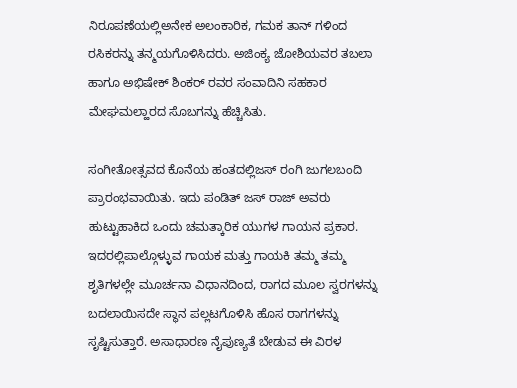ನಿರೂಪಣೆಯಲ್ಲಿಅನೇಕ ಅಲಂಕಾರಿಕ, ಗಮಕ ತಾನ್ ಗಳಿಂದ ರಸಿಕರನ್ನು ತನ್ಮಯಗೊಳಿಸಿದರು. ಅಜಿಂಕ್ಯ ಜೋಶಿಯವರ ತಬಲಾ ಹಾಗೂ ಅಭಿಷೇಕ್ ಶಿಂಕರ್ ರವರ ಸಂವಾದಿನಿ ಸಹಕಾರ ಮೇಘಮಲ್ಹಾರದ ಸೊಬಗನ್ನು ಹೆಚ್ಚಿಸಿತು.

ಸಂಗೀತೋತ್ಸವದ ಕೊನೆಯ ಹಂತದಲ್ಲಿಜಸ್ ರಂಗಿ ಜುಗಲಬಂದಿ ಪ್ರಾರಂಭವಾಯಿತು. ಇದು ಪಂಡಿತ್ ಜಸ್ ರಾಜ್ ಅವರು ಹುಟ್ಟುಹಾಕಿದ ಒಂದು ಚಮತ್ಕಾರಿಕ ಯುಗಳ ಗಾಯನ ಪ್ರಕಾರ. ಇದರಲ್ಲಿಪಾಲ್ಗೊಳ್ಳುವ ಗಾಯಕ ಮತ್ತು ಗಾಯಕಿ ತಮ್ಮ ತಮ್ಮ ಶೃತಿಗಳಲ್ಲೇ ಮೂರ್ಚನಾ ವಿಧಾನದಿಂದ, ರಾಗದ ಮೂಲ ಸ್ವರಗಳನ್ನು ಬದಲಾಯಿಸದೇ ಸ್ಥಾನ ಪಲ್ಲಟಗೊಳಿಸಿ ಹೊಸ ರಾಗಗಳನ್ನು ಸೃಷ್ಟಿಸುತ್ತಾರೆ. ಅಸಾಧಾರಣ ನೈಪುಣ್ಯತೆ ಬೇಡುವ ಈ ವಿರಳ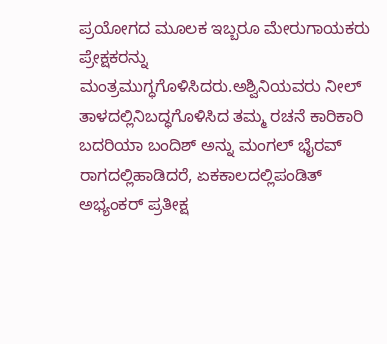ಪ್ರಯೋಗದ ಮೂಲಕ ಇಬ್ಬರೂ ಮೇರುಗಾಯಕರು ಪ್ರೇಕ್ಷಕರನ್ನು ಮಂತ್ರಮುಗ್ಧಗೊಳಿಸಿದರು.ಅಶ್ವಿನಿಯವರು ನೀಲ್ ತಾಳದಲ್ಲಿನಿಬದ್ಧಗೊಳಿಸಿದ ತಮ್ಮ ರಚನೆ ಕಾರಿಕಾರಿ ಬದರಿಯಾ ಬಂದಿಶ್ ಅನ್ನು ಮಂಗಲ್ ಭೈರವ್ ರಾಗದಲ್ಲಿಹಾಡಿದರೆ, ಏಕಕಾಲದಲ್ಲಿಪಂಡಿತ್ ಅಭ್ಯಂಕರ್ ಪ್ರತೀಕ್ಷ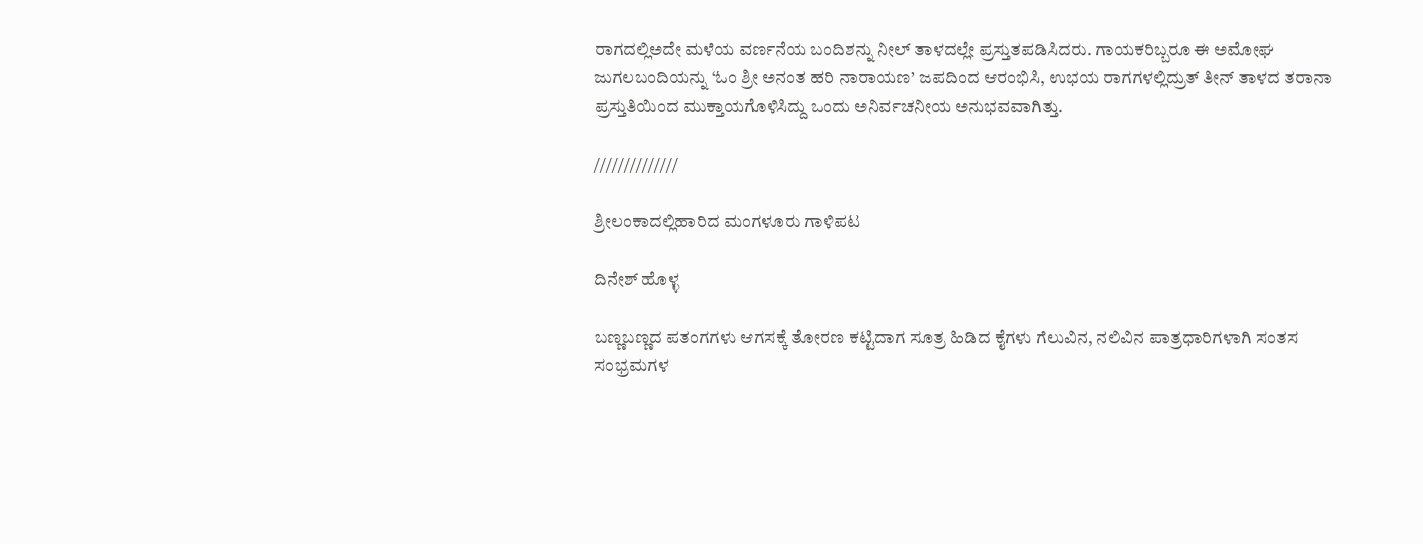ರಾಗದಲ್ಲಿಅದೇ ಮಳೆಯ ವರ್ಣನೆಯ ಬಂದಿಶನ್ನು ನೀಲ್ ತಾಳದಲ್ಲೇ ಪ್ರಸ್ತುತಪಡಿಸಿದರು. ಗಾಯಕರಿಬ್ಬರೂ ಈ ಅಮೋಘ ಜುಗಲಬಂದಿಯನ್ನು ‘ಓಂ ಶ್ರೀ ಅನಂತ ಹರಿ ನಾರಾಯಣ’ ಜಪದಿಂದ ಆರಂಭಿಸಿ, ಉಭಯ ರಾಗಗಳಲ್ಲಿದ್ರುತ್ ತೀನ್ ತಾಳದ ತರಾನಾ ಪ್ರಸ್ತುತಿಯಿಂದ ಮುಕ್ತಾಯಗೊಳಿಸಿದ್ದು ಒಂದು ಅನಿರ್ವಚನೀಯ ಅನುಭವವಾಗಿತ್ತು.

//////////////

ಶ್ರೀಲಂಕಾದಲ್ಲಿಹಾರಿದ ಮಂಗಳೂರು ಗಾಳಿಪಟ

ದಿನೇಶ್ ಹೊಳ್ಳ

ಬಣ್ಣಬಣ್ಣದ ಪತಂಗಗಳು ಆಗಸಕ್ಕೆ ತೋರಣ ಕಟ್ಟಿದಾಗ ಸೂತ್ರ ಹಿಡಿದ ಕೈಗಳು ಗೆಲುವಿನ, ನಲಿವಿನ ಪಾತ್ರಧಾರಿಗಳಾಗಿ ಸಂತಸ ಸಂಭ್ರಮಗಳ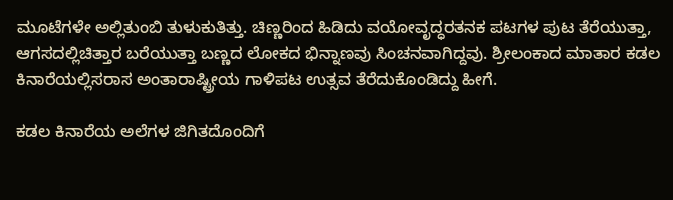ಮೂಟೆಗಳೇ ಅಲ್ಲಿತುಂಬಿ ತುಳುಕುತಿತ್ತು. ಚಿಣ್ಣರಿಂದ ಹಿಡಿದು ವಯೋವೃದ್ಧರತನಕ ಪಟಗಳ ಪುಟ ತೆರೆಯುತ್ತಾ, ಆಗಸದಲ್ಲಿಚಿತ್ತಾರ ಬರೆಯುತ್ತಾ ಬಣ್ಣದ ಲೋಕದ ಭಿನ್ನಾಣವು ಸಿಂಚನವಾಗಿದ್ದವು. ಶ್ರೀಲಂಕಾದ ಮಾತಾರ ಕಡಲ ಕಿನಾರೆಯಲ್ಲಿಸರಾಸ ಅಂತಾರಾಷ್ಟ್ರೀಯ ಗಾಳಿಪಟ ಉತ್ಸವ ತೆರೆದುಕೊಂಡಿದ್ದು ಹೀಗೆ.

ಕಡಲ ಕಿನಾರೆಯ ಅಲೆಗಳ ಜಿಗಿತದೊಂದಿಗೆ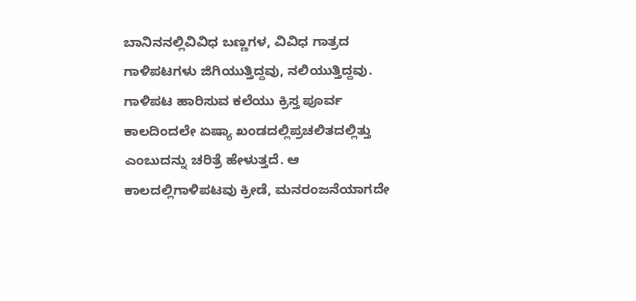ಬಾನಿನನಲ್ಲಿವಿವಿಧ ಬಣ್ಣಗಳ, ವಿವಿಧ ಗಾತ್ರದ ಗಾಳಿಪಟಗಳು ಜಿಗಿಯುತ್ತಿದ್ದವು, ನಲಿಯುತ್ತಿದ್ದವು. ಗಾಳಿಪಟ ಹಾರಿಸುವ ಕಲೆಯು ಕ್ರಿಸ್ತ ಪೂರ್ವ ಕಾಲದಿಂದಲೇ ಏಷ್ಯಾ ಖಂಡದಲ್ಲಿಪ್ರಚಲಿತದಲ್ಲಿತ್ತು ಎಂಬುದನ್ನು ಚರಿತ್ರೆ ಹೇಳುತ್ತದೆ. ಆ ಕಾಲದಲ್ಲಿಗಾಳಿಪಟವು ಕ್ರೀಡೆ, ಮನರಂಜನೆಯಾಗದೇ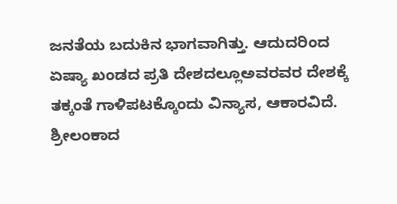ಜನತೆಯ ಬದುಕಿನ ಭಾಗವಾಗಿತ್ತು. ಆದುದರಿಂದ ಏಷ್ಯಾ ಖಂಡದ ಪ್ರತಿ ದೇಶದಲ್ಲೂಅವರವರ ದೇಶಕ್ಕೆ ತಕ್ಕಂತೆ ಗಾಳಿಪಟಕ್ಕೊಂದು ವಿನ್ಯಾಸ, ಆಕಾರವಿದೆ. ಶ್ರೀಲಂಕಾದ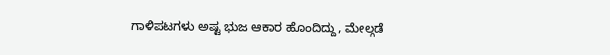ಗಾಳಿಪಟಗಳು ಅಷ್ಟ ಭುಜ ಆಕಾರ ಹೊಂದಿದ್ದು, ಮೇಲ್ಗಡೆ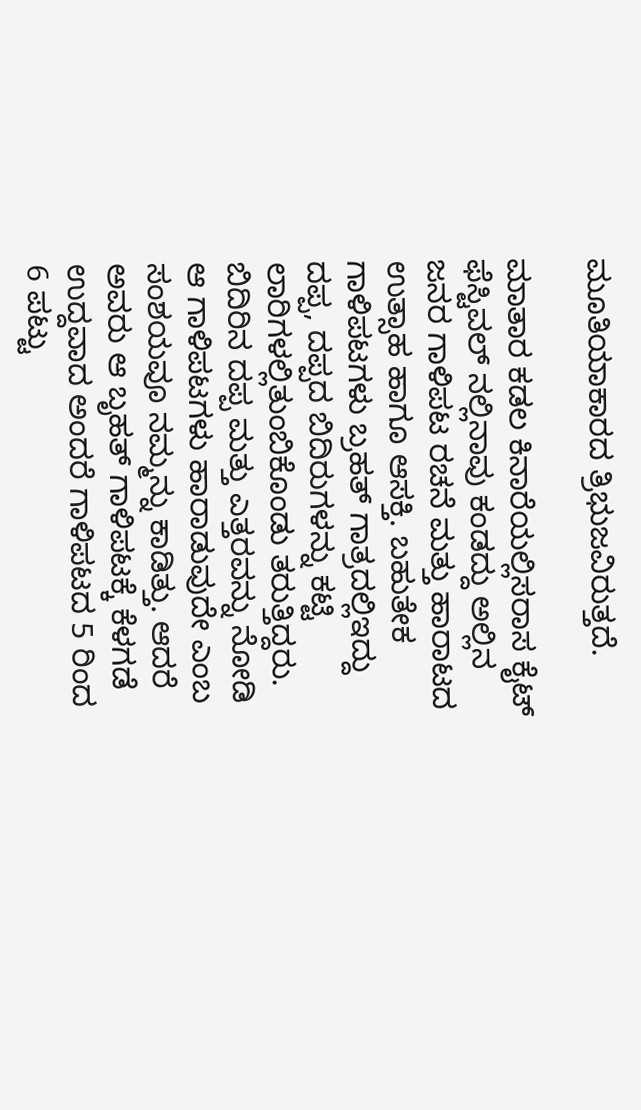ಮೂತಿಯಾಕಾರದ ತ್ರಿಭುಜವಿರುತ್ತದೆ.

ಮಾತಾರ ಕಡಲ ಕಿನಾರೆಯಲ್ಲಿಸರಾಸ ಕೈಟ್ ಫೆಸ್ಟಿವಲ್ ನಲ್ಲಿನಾವು ಕಂಡದ್ದು ಅಲ್ಲಿನ ಜನರ ಗಾಳಿಪಟ ರಚನೆ ಮತ್ತು ಹಾರಾಟದ ಉತ್ಸಾಹ ಹಾಗೂ ಆಸಕ್ತಿ. ಬಹುತೇಕ ಗಾಳಿಪಟಗಳು ಬ್ರಹತ್ ಗಾತ್ರದಲ್ಲಿಇದ್ದು ದಪ್ಪ, ದಪ್ಪದ ಬಿದಿರುಗಳನ್ನು ಕಟ್ಟಿ ಲಾರಿಗಳಲ್ಲಿತುಂಬಿಕೊಂಡು ತರುತ್ತಿದ್ದರು. ಬಿದಿರಿನ ದಪ್ಪ ಮತ್ತು ಎತ್ತರವನ್ನು ನೋಡಿ ಆ ಗಾಳಿಪಟಗಳು ಹಾರಾಡುವುದೇ ಎಂಬ ಸಂಶಯವೂ ನಮ್ಮನ್ನು ಕಾಡಿತ್ತು. ಆದರೆ ಅವರು ಆ ಬೃಹತ್ ಗಾಳಿಪಟಕ್ಕೆ ಕೆಳಗಡೆ ಉದ್ದವಾದ ಅಂದರೆ ಗಾಳಿಪಟದ 5 ರಿಂದ 6 ಪಟ್ಟು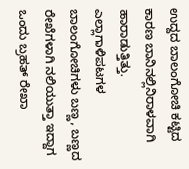ಉದ್ದದ ಬಾಲಂಗೋಚಿ ಕಟ್ಟಿದ ಕಾರಣ ಬಾನಿನಲ್ಲಿನಿರಾಳವಾಗಿ ಹಾರಾಡುತ್ತಿತ್ತು. ಎಲ್ಲಾಗಾಳಿಪಟಗಳ ಬಾಲಂಗೋಚಿಗಳು ಬಣ್ಣ, ಬಣ್ಣದ ರೇಖೆಗಳಾಗಿ ನಲಿಯುತ್ತಾ ಇದ್ದಾಗ ಒಂದು ಬ್ರಹತ್ ರೇಖಾ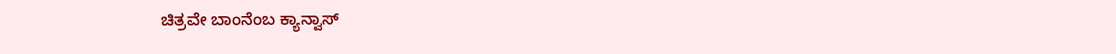ಚಿತ್ರವೇ ಬಾಂನೆಂಬ ಕ್ಯಾನ್ವಾಸ್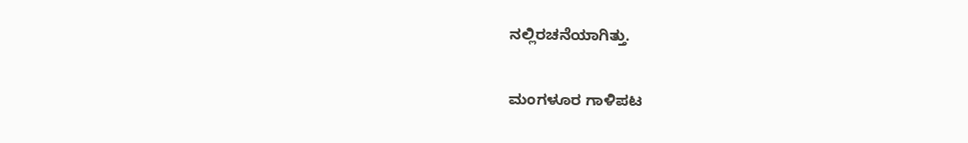ನಲ್ಲಿರಚನೆಯಾಗಿತ್ತು.

ಮಂಗಳೂರ ಗಾಳಿಪಟ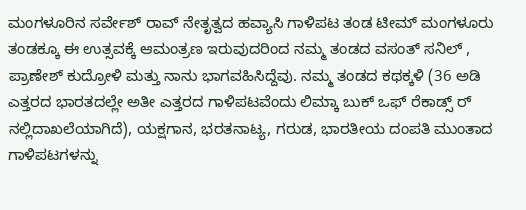ಮಂಗಳೂರಿನ ಸರ್ವೇಶ್ ರಾವ್ ನೇತೃತ್ವದ ಹವ್ಯಾಸಿ ಗಾಳಿಪಟ ತಂಡ ಟೀಮ್ ಮಂಗಳೂರು ತಂಡಕ್ಕೂ ಈ ಉತ್ಸವಕ್ಕೆ ಆಮಂತ್ರಣ ಇರುವುದರಿಂದ ನಮ್ಮ ತಂಡದ ವಸಂತ್ ಸನಿಲ್ , ಪ್ರಾಣೇಶ್ ಕುದ್ರೋಳಿ ಮತ್ತು ನಾನು ಭಾಗವಹಿಸಿದ್ದೆವು. ನಮ್ಮ ತಂಡದ ಕಥಕ್ಕಳಿ (36 ಅಡಿ ಎತ್ತರದ ಭಾರತದಲ್ಲೇ ಅತೀ ಎತ್ತರದ ಗಾಳಿಪಟವೆಂದು ಲಿಮ್ಕಾ ಬುಕ್ ಒಫ್ ರೆಕಾಡ್ಸ್ ರ್ ನಲ್ಲಿದಾಖಲೆಯಾಗಿದೆ), ಯಕ್ಷಗಾನ, ಭರತನಾಟ್ಯ, ಗರುಡ, ಭಾರತೀಯ ದಂಪತಿ ಮುಂತಾದ ಗಾಳಿಪಟಗಳನ್ನು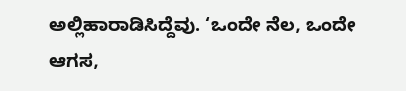ಅಲ್ಲಿಹಾರಾಡಿಸಿದ್ದೆವು. ‘ಒಂದೇ ನೆಲ, ಒಂದೇ ಆಗಸ,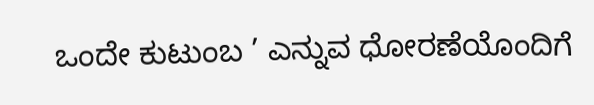ಒಂದೇ ಕುಟುಂಬ ’ ಎನ್ನುವ ಧೋರಣೆಯೊಂದಿಗೆ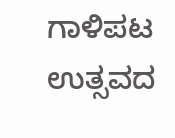ಗಾಳಿಪಟ ಉತ್ಸವದ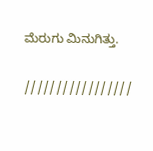ಮೆರುಗು ಮಿನುಗಿತ್ತು.

/////////////////